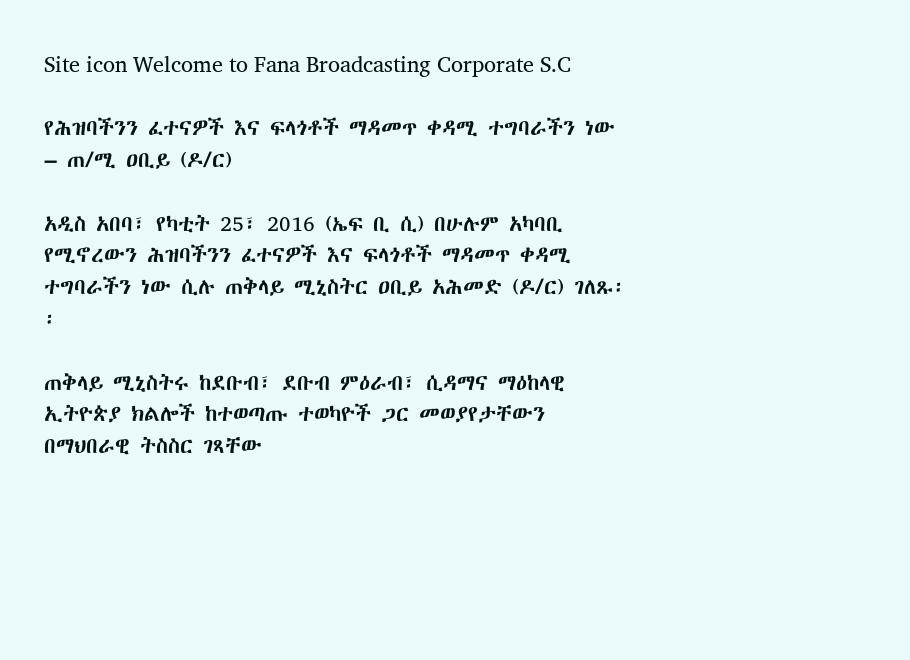Site icon Welcome to Fana Broadcasting Corporate S.C

የሕዝባችንን ፈተናዎች እና ፍላጎቶች ማዳመጥ ቀዳሚ ተግባራችን ነው – ጠ/ሚ ዐቢይ (ዶ/ር)

አዲስ አበባ፣ የካቲት 25፣ 2016 (ኤፍ ቢ ሲ) በሁሉም አካባቢ የሚኖረውን ሕዝባችንን ፈተናዎች እና ፍላጎቶች ማዳመጥ ቀዳሚ ተግባራችን ነው ሲሉ ጠቅላይ ሚኒስትር ዐቢይ አሕመድ (ዶ/ር) ገለጹ፡፡

ጠቅላይ ሚኒስትሩ ከደቡብ፣ ደቡብ ምዕራብ፣ ሲዳማና ማዕከላዊ ኢትዮጵያ ክልሎች ከተወጣጡ ተወካዮች ጋር መወያየታቸውን በማህበራዊ ትስስር ገጻቸው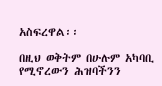አስፍረዋል፡፡

በዚህ ወቅትም በሁሉም አካባቢ የሚኖረውን ሕዝባችንን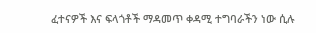ፈተናዎች እና ፍላጎቶች ማዳመጥ ቀዳሚ ተግባራችን ነው ሲሉ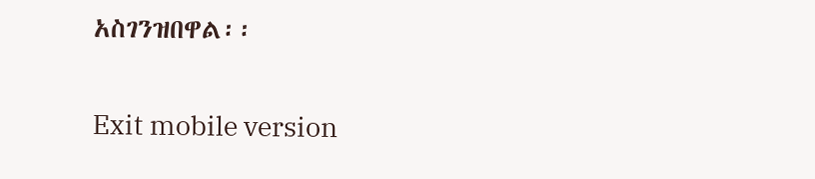አስገንዝበዋል፡፡

Exit mobile version